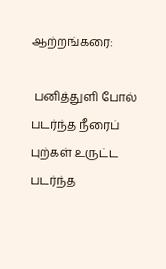ஆற்றங்கரை:

 பனித்துளி போல் படர்ந்த நீரைப் புற்கள் உருட்ட
படர்ந்த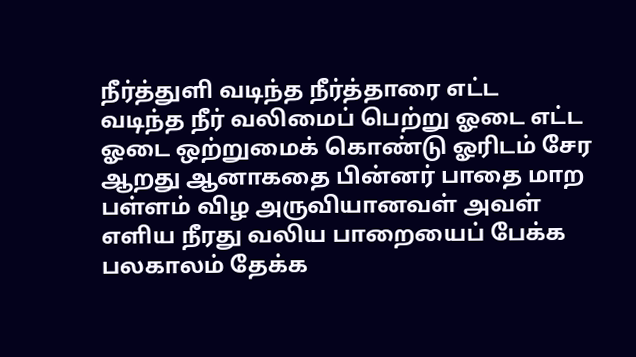நீர்த்துளி வடிந்த நீர்த்தாரை எட்ட
வடிந்த நீர் வலிமைப் பெற்று ஓடை எட்ட
ஓடை ஒற்றுமைக் கொண்டு ஓரிடம் சேர
ஆறது ஆனாகதை பின்னர் பாதை மாற
பள்ளம் விழ அருவியானவள் அவள்
எளிய நீரது வலிய பாறையைப் பேக்க
பலகாலம் தேக்க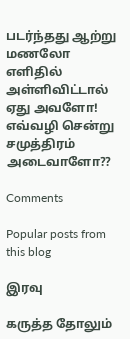படர்ந்தது ஆற்று மணலோ
எளிதில் அள்ளிவிட்டால் ஏது அவளோ!
எவ்வழி சென்று சமுத்திரம் அடைவாளோ??

Comments

Popular posts from this blog

இரவு

கருத்த தோலும்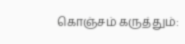கொஞ்சம் கருத்தும்: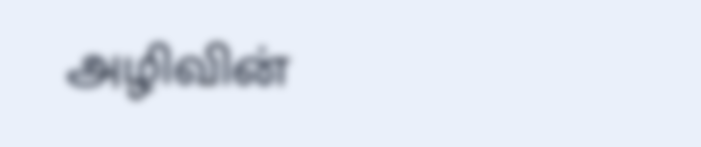அழிவின்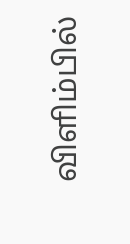விளிம்பில்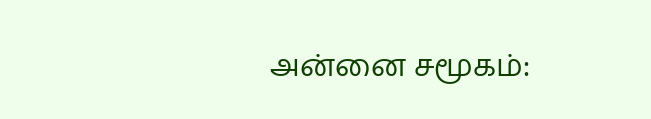அன்னை சமூகம்: